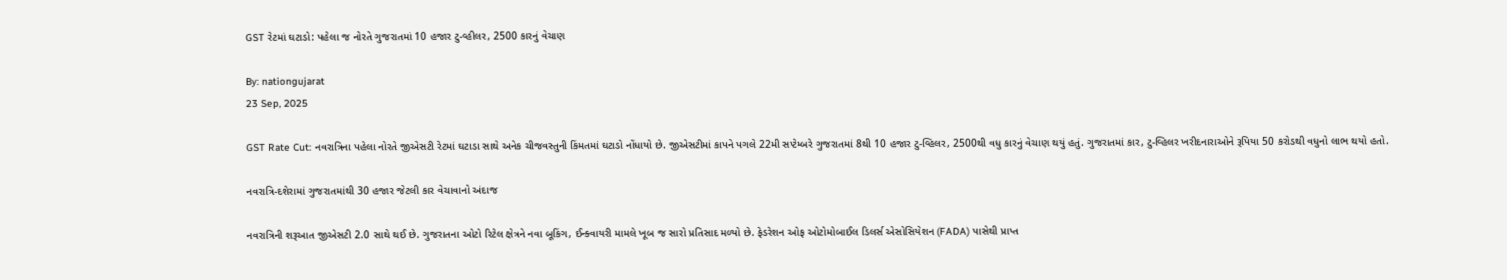GST રેટમાં ઘટાડો: પહેલા જ નોરતે ગુજરાતમાં 10 હજાર ટુ-વ્હીલર, 2500 કારનું વેચાણ

By: nationgujarat
23 Sep, 2025

GST Rate Cut: નવરાત્રિના પહેલા નોરતે જીએસટી રેટમાં ઘટાડા સાથે અનેક ચીજવસ્તુની કિંમતમાં ઘટાડો નોંધાયો છે. જીએસટીમાં કાપને પગલે 22મી સપ્ટેમ્બરે ગુજરાતમાં 8થી 10 હજાર ટુ-વ્હિલર, 2500થી વધુ કારનું વેચાણ થયું હતું. ગુજરાતમાં કાર, ટુ-વ્હિલર ખરીદનારાઓને રૂપિયા 50 કરોડથી વધુનો લાભ થયો હતો.

નવરાત્રિ-દશેરામાં ગુજરાતમાંથી 30 હજાર જેટલી કાર વેચાવાનો અંદાજ

નવરાત્રિની શરૂઆત જીએસટી 2.0 સાથે થઈ છે. ગુજરાતના ઓટો રિટેલ ક્ષેત્રને નવા બૂકિંગ, ઈન્ક્વાયરી મામલે ખૂબ જ સારો પ્રતિસાદ મળ્યો છે. ફેડરેશન ઓફ ઓટોમોબાઈલ ડિલર્સ એસોસિયેશન (FADA) પાસેથી પ્રાપ્ત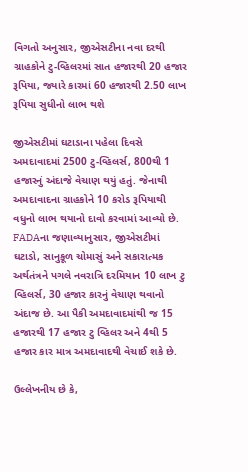વિગતો અનુસાર, જીએસટીના નવા દરથી ગ્રાહકોને ટુ-વ્હિલરમાં સાત હજારથી 20 હજાર રૂપિયા, જ્યારે કારમાં 60 હજારથી 2.50 લાખ રૂપિયા સુધીનો લાભ થશે

જીએસટીમાં ઘટાડાના પહેલા દિવસે અમદાવાદમાં 2500 ટુ-વ્હિલર્સ, 800થી 1 હજારનું અંદાજે વેચાણ થયું હતું. જેનાથી અમદાવાદના ગ્રાહકોને 10 કરોડ રૂપિયાથી વધુનો લાભ થયાનો દાવો કરવામાં આવ્યો છે. FADAના જણાવ્યાનુસાર, જીએસટીમાં ઘટાડો, સાનુકૂળ ચોમાસું અને સકારાત્મક અર્થતંત્રને પગલે નવરાત્રિ દરમિયાન 10 લાખ ટુ વ્હિલર્સ, 30 હજાર કારનું વેચાણ થવાનો અંદાજ છે. આ પૈકી અમદાવાદમાંથી જ 15 હજારથી 17 હજાર ટુ વ્હિલર અને 4થી 5 હજાર કાર માત્ર અમદાવાદથી વેચાઈ શકે છે.

ઉલ્લેખનીય છે કે,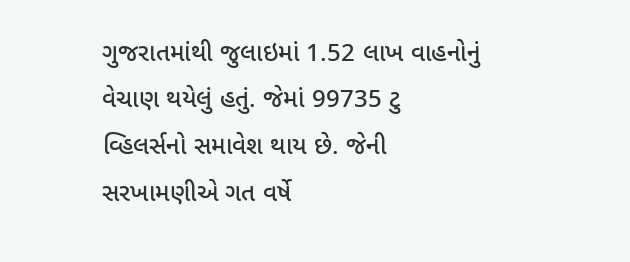ગુજરાતમાંથી જુલાઇમાં 1.52 લાખ વાહનોનું વેચાણ થયેલું હતું. જેમાં 99735 ટુ વ્હિલર્સનો સમાવેશ થાય છે. જેની સરખામણીએ ગત વર્ષે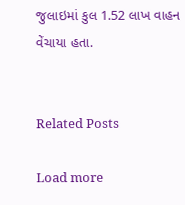જુલાઇમાં કુલ 1.52 લાખ વાહન વેંચાયા હતા.


Related Posts

Load more